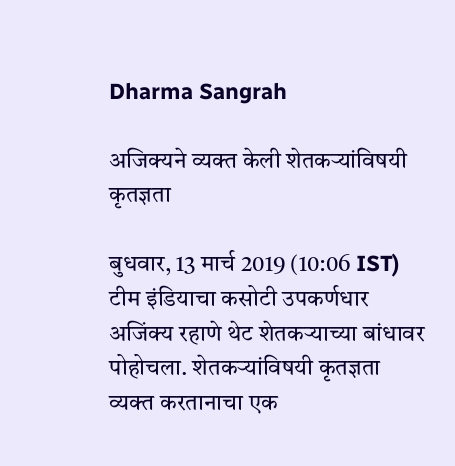Dharma Sangrah

अजिक्यने व्यक्त केली शेतकऱ्यांविषयी कृतज्ञता

बुधवार, 13 मार्च 2019 (10:06 IST)
टीम इंडियाचा कसोटी उपकर्णधार अजिंक्य रहाणे थेट शेतकऱ्याच्या बांधावर पोहोचला. शेतकऱ्यांविषयी कृतज्ञता व्यक्त करतानाचा एक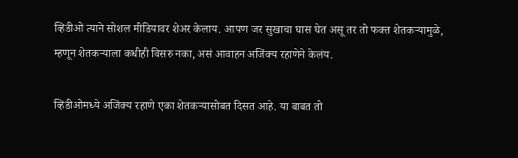व्हिडीओ त्याने सोशल मीडियावर शेअर केलाय. आपण जर सुखाचा घास घेत असू तर तो फक्त शेतकऱ्यामुळे, म्हणून शेतकऱ्याला कधीही विसरु नका, असं आवाहन अजिंक्य रहाणेने केलंय.

व्हिडीओमध्ये अजिंक्य रहाणे एका शेतकऱ्यासोबत दिसत आहे. या बाबत तो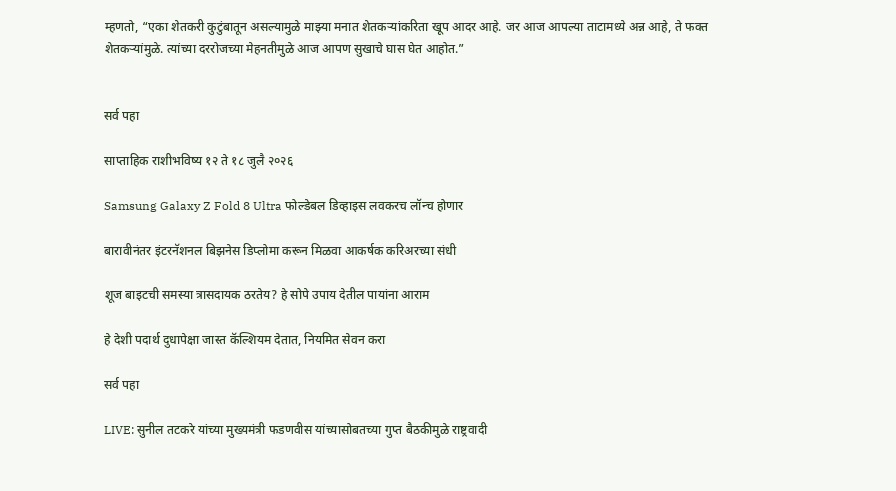म्हणतो, “एका शेतकरी कुटुंबातून असल्यामुळे माझ्या मनात शेतकऱ्यांकरिता खूप आदर आहे. जर आज आपल्या ताटामध्ये अन्न आहे, ते फक्त शेतकऱ्यांमुळे. त्यांच्या दररोजच्या मेहनतीमुळे आज आपण सुखाचे घास घेत आहोत.”


सर्व पहा

साप्ताहिक राशीभविष्य १२ ते १८ जुलै २०२६

Samsung Galaxy Z Fold 8 Ultra फोल्डेबल डिव्हाइस लवकरच लॉन्च होणार

बारावीनंतर इंटरनॅशनल बिझनेस डिप्लोमा करून मिळवा आकर्षक करिअरच्या संधी

शूज बाइटची समस्या त्रासदायक ठरतेय? हे सोपे उपाय देतील पायांना आराम

हे देशी पदार्थ दुधापेक्षा जास्त कॅल्शियम देतात, नियमित सेवन करा

सर्व पहा

LIVE: सुनील तटकरे यांच्या मुख्यमंत्री फडणवीस यांच्यासोबतच्या गुप्त बैठकीमुळे राष्ट्रवादी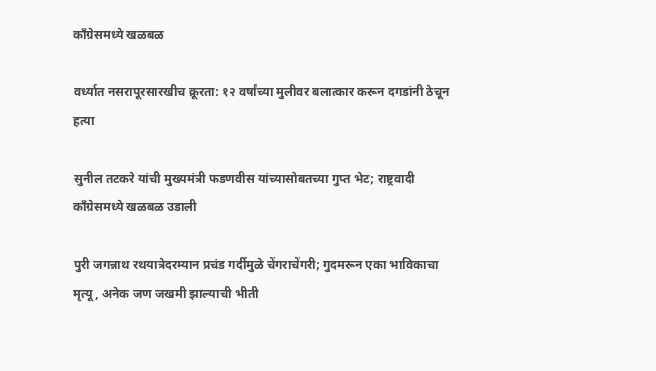काँग्रेसमध्ये खळबळ

वर्ध्यात नसरापूरसारखीच क्रूरता: १२ वर्षांच्या मुलीवर बलात्कार करून दगडांनी ठेचून हत्या

सुनील तटकरे यांची मुख्यमंत्री फडणवीस यांच्यासोबतच्या गुप्त भेट; राष्ट्रवादी काँग्रेसमध्ये खळबळ उडाली

पुरी जगन्नाथ रथयात्रेदरम्यान प्रचंड गर्दीमुळे चेंगराचेंगरी; गुदमरून एका भाविकाचा मृत्यू, अनेक जण जखमी झाल्याची भीती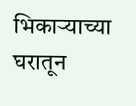भिकाऱ्याच्या घरातून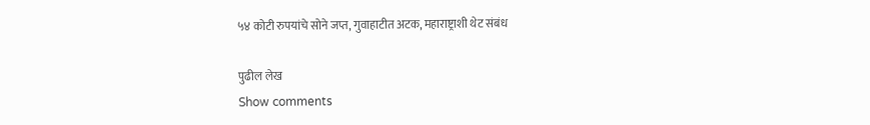५४ कोटी रुपयांचे सोने जप्त, गुवाहाटीत अटक, महाराष्ट्राशी थेट संबंध

पुढील लेख
Show comments